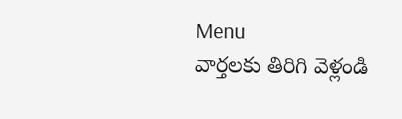Menu
వార్తలకు తిరిగి వెళ్లండి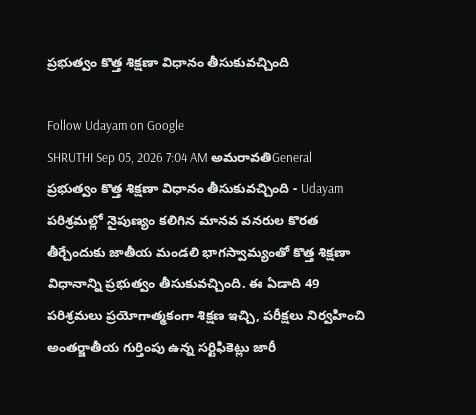ప్రభుత్వం కొత్త శిక్షణా విధానం తీసుకువచ్చింది

Follow Udayam on Google
SHRUTHI Sep 05, 2026 7:04 AM అమరావతిGeneral
ప్రభుత్వం కొత్త శిక్షణా విధానం తీసుకువచ్చింది - Udayam
పరిశ్రమల్లో నైపుణ్యం కలిగిన మానవ వనరుల కొరత తీర్చేందుకు జాతీయ మండలి భాగస్వామ్యంతో కొత్త శిక్షణా విధానాన్ని ప్రభుత్వం తీసుకువచ్చింది. ఈ ఏడాది 49 పరిశ్రమలు ప్రయోగాత్మకంగా శిక్షణ ఇచ్చి, పరీక్షలు నిర్వహించి అంతర్జాతీయ గుర్తింపు ఉన్న సర్టిఫికెట్లు జారీ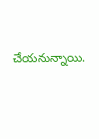చేయనున్నాయి.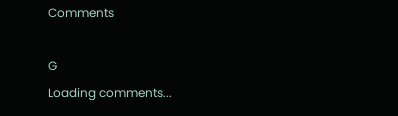Comments

G
Loading comments...